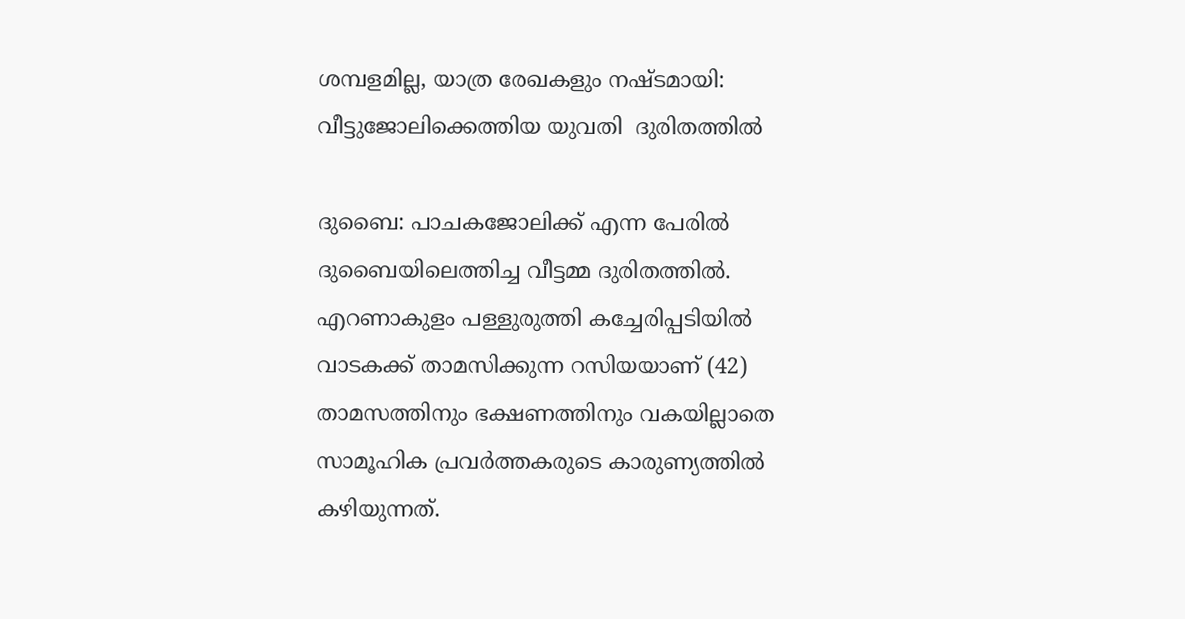ശമ്പളമില്ല, യാത്ര രേഖകളും നഷ്ടമായി: വീട്ടുജോലിക്കെത്തിയ യുവതി  ദുരിതത്തിൽ

ദുബൈ: പാചകജോലിക്ക് എന്ന പേരിൽ ദുബൈയിലെത്തിച്ച വീട്ടമ്മ ദുരിതത്തിൽ. എറണാകുളം പള്ളുരുത്തി കച്ചേരിപ്പടിയിൽ വാടകക്ക് താമസിക്കുന്ന റസിയയാണ് (42) താമസത്തിനും ഭക്ഷണത്തിനും വകയില്ലാതെ സാമൂഹിക പ്രവർത്തകരുടെ കാരുണ്യത്തിൽ കഴിയുന്നത്.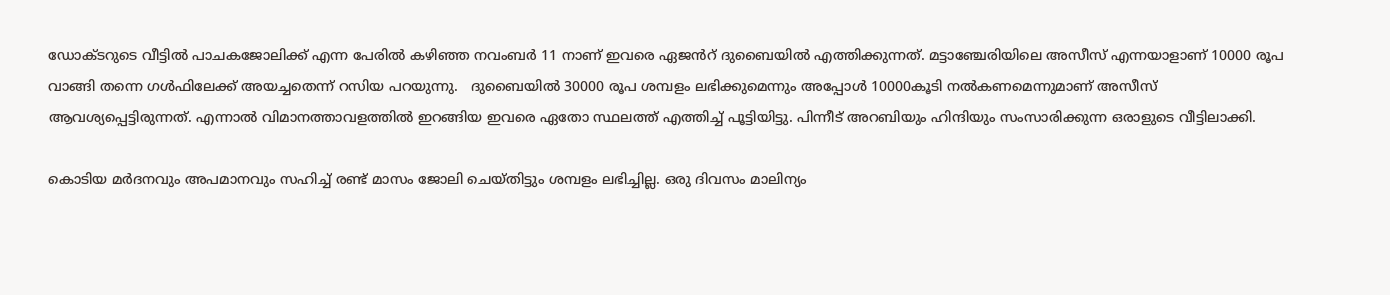ഡോക്ടറുടെ വീട്ടിൽ പാചകജോലിക്ക് എന്ന പേരിൽ കഴിഞ്ഞ നവംബർ 11 നാണ് ഇവരെ ഏജൻറ് ദുബൈയിൽ എത്തിക്കുന്നത്. മട്ടാഞ്ചേരിയിലെ അസീസ് എന്നയാളാണ് 10000 രൂപ വാങ്ങി തന്നെ ഗൾഫിലേക്ക് അയച്ചതെന്ന് റസിയ പറയുന്നു.   ദുബൈയിൽ 30000 രൂപ ശമ്പളം ലഭിക്കുമെന്നും അപ്പോൾ 10000കൂടി നൽകണമെന്നുമാണ് അസീസ് ആവശ്യപ്പെട്ടിരുന്നത്. എന്നാൽ വിമാനത്താവളത്തിൽ ഇറങ്ങിയ ഇവരെ ഏതോ സ്ഥലത്ത് എത്തിച്ച് പൂട്ടിയിട്ടു. പിന്നീട് അറബിയും ഹിന്ദിയും സംസാരിക്കുന്ന ഒരാളുടെ വീട്ടിലാക്കി.

കൊടിയ മർദനവും അപമാനവും സഹിച്ച് രണ്ട് മാസം ജോലി ചെയ്തിട്ടും ശമ്പളം ലഭിച്ചില്ല. ഒരു ദിവസം മാലിന്യം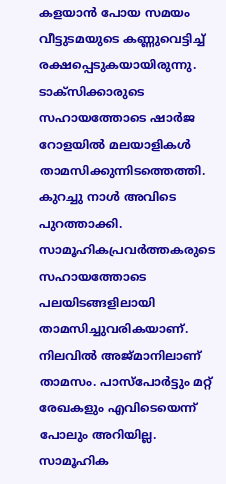കളയാൻ പോയ സമയം വീട്ടുടമയുടെ കണ്ണുവെട്ടിച്ച് രക്ഷപ്പെടുകയായിരുന്നു. ടാക്സിക്കാരുടെ സഹായത്തോടെ ഷാർജ  റോളയിൽ മലയാളികൾ താമസിക്കുന്നിടത്തെത്തി. കുറച്ചു നാൾ അവിടെ പുറത്താക്കി. സാമൂഹികപ്രവർത്തകരുടെ സഹായത്തോടെ പലയിടങ്ങളിലായി താമസിച്ചുവരികയാണ്. നിലവിൽ അജ്മാനിലാണ് താമസം. പാസ്പോർട്ടും മറ്റ് രേഖകളും എവിടെയെന്ന് പോലും അറിയില്ല. സാമൂഹിക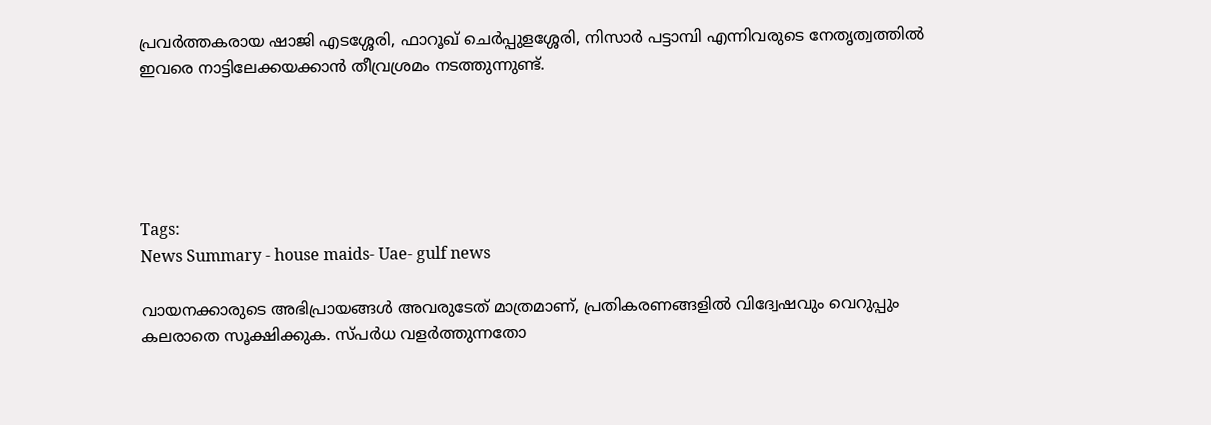പ്രവർത്തകരായ ഷാജി എടശ്ശേരി, ഫാറൂഖ് ചെർപ്പുളശ്ശേരി, നിസാർ പട്ടാമ്പി എന്നിവരുടെ നേതൃത്വത്തിൽ ഇവരെ നാട്ടിലേക്കയക്കാൻ തീവ്രശ്രമം നടത്തുന്നുണ്ട്.





Tags:
News Summary - house maids- Uae- gulf news

വായനക്കാരുടെ അഭിപ്രായങ്ങള്‍ അവരുടേത് മാത്രമാണ്, പ്രതികരണങ്ങളിൽ വിദ്വേഷവും വെറുപ്പും കലരാതെ സൂക്ഷിക്കുക. സ്പർധ വളർത്തുന്നതോ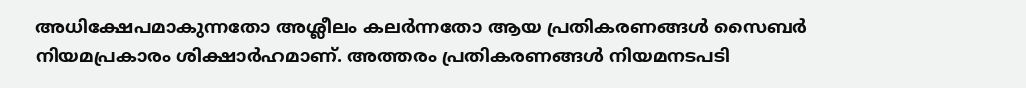അധിക്ഷേപമാകുന്നതോ അശ്ലീലം കലർന്നതോ ആയ പ്രതികരണങ്ങൾ സൈബർ നിയമപ്രകാരം ശിക്ഷാർഹമാണ്. അത്തരം പ്രതികരണങ്ങൾ നിയമനടപടി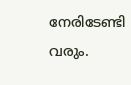നേരിടേണ്ടി വരും.